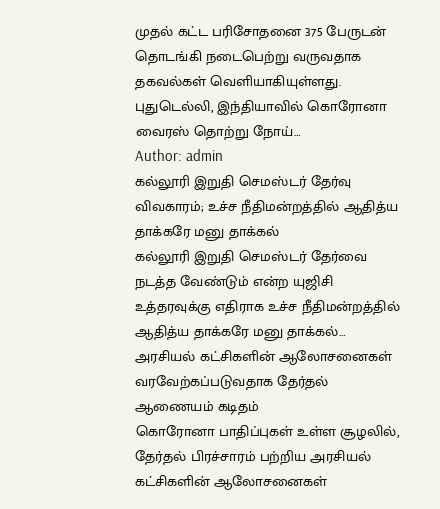முதல் கட்ட பரிசோதனை 375 பேருடன் தொடங்கி நடைபெற்று வருவதாக தகவல்கள் வெளியாகியுள்ளது. புதுடெல்லி, இந்தியாவில் கொரோனா வைரஸ் தொற்று நோய்…
Author: admin
கல்லூரி இறுதி செமஸ்டர் தேர்வு விவகாரம்; உச்ச நீதிமன்றத்தில் ஆதித்ய தாக்கரே மனு தாக்கல்
கல்லூரி இறுதி செமஸ்டர் தேர்வை நடத்த வேண்டும் என்ற யுஜிசி உத்தரவுக்கு எதிராக உச்ச நீதிமன்றத்தில் ஆதித்ய தாக்கரே மனு தாக்கல்…
அரசியல் கட்சிகளின் ஆலோசனைகள் வரவேற்கப்படுவதாக தேர்தல் ஆணையம் கடிதம்
கொரோனா பாதிப்புகள் உள்ள சூழலில், தேர்தல் பிரச்சாரம் பற்றிய அரசியல் கட்சிகளின் ஆலோசனைகள்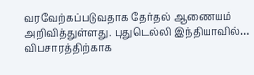வரவேற்கப்படுவதாக தேர்தல் ஆணையம் அறிவித்துள்ளது. புதுடெல்லி இந்தியாவில்…
விபசாரத்திற்காக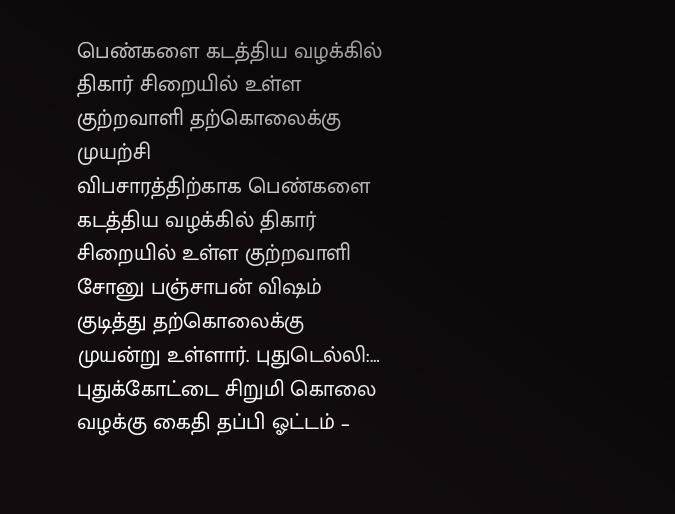பெண்களை கடத்திய வழக்கில் திகார் சிறையில் உள்ள குற்றவாளி தற்கொலைக்கு முயற்சி
விபசாரத்திற்காக பெண்களை கடத்திய வழக்கில் திகார் சிறையில் உள்ள குற்றவாளி சோனு பஞ்சாபன் விஷம் குடித்து தற்கொலைக்கு முயன்று உள்ளார். புதுடெல்லி:…
புதுக்கோட்டை சிறுமி கொலை வழக்கு கைதி தப்பி ஓட்டம் –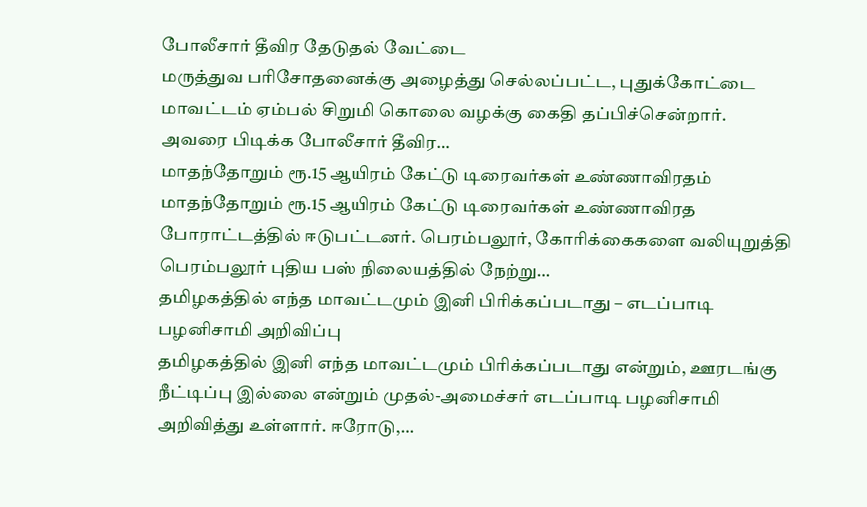போலீசார் தீவிர தேடுதல் வேட்டை
மருத்துவ பரிசோதனைக்கு அழைத்து செல்லப்பட்ட, புதுக்கோட்டை மாவட்டம் ஏம்பல் சிறுமி கொலை வழக்கு கைதி தப்பிச்சென்றார். அவரை பிடிக்க போலீசார் தீவிர…
மாதந்தோறும் ரூ.15 ஆயிரம் கேட்டு டிரைவர்கள் உண்ணாவிரதம்
மாதந்தோறும் ரூ.15 ஆயிரம் கேட்டு டிரைவர்கள் உண்ணாவிரத போராட்டத்தில் ஈடுபட்டனர். பெரம்பலூர், கோரிக்கைகளை வலியுறுத்தி பெரம்பலூர் புதிய பஸ் நிலையத்தில் நேற்று…
தமிழகத்தில் எந்த மாவட்டமும் இனி பிரிக்கப்படாது – எடப்பாடி பழனிசாமி அறிவிப்பு
தமிழகத்தில் இனி எந்த மாவட்டமும் பிரிக்கப்படாது என்றும், ஊரடங்கு நீட்டிப்பு இல்லை என்றும் முதல்-அமைச்சர் எடப்பாடி பழனிசாமி அறிவித்து உள்ளார். ஈரோடு,…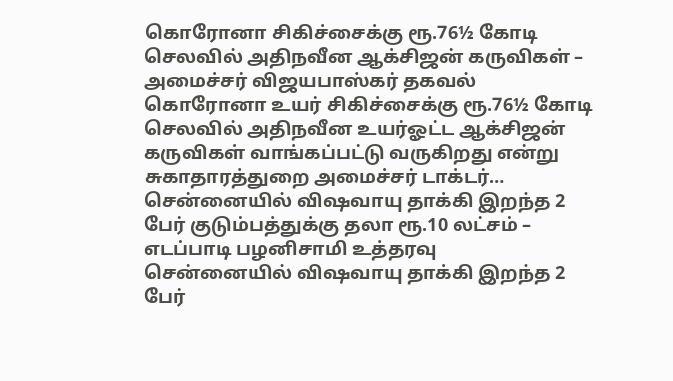கொரோனா சிகிச்சைக்கு ரூ.76½ கோடி செலவில் அதிநவீன ஆக்சிஜன் கருவிகள் – அமைச்சர் விஜயபாஸ்கர் தகவல்
கொரோனா உயர் சிகிச்சைக்கு ரூ.76½ கோடி செலவில் அதிநவீன உயர்ஓட்ட ஆக்சிஜன் கருவிகள் வாங்கப்பட்டு வருகிறது என்று சுகாதாரத்துறை அமைச்சர் டாக்டர்…
சென்னையில் விஷவாயு தாக்கி இறந்த 2 பேர் குடும்பத்துக்கு தலா ரூ.10 லட்சம் – எடப்பாடி பழனிசாமி உத்தரவு
சென்னையில் விஷவாயு தாக்கி இறந்த 2 பேர்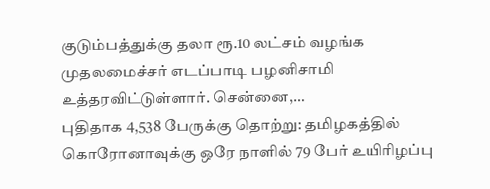குடும்பத்துக்கு தலா ரூ.10 லட்சம் வழங்க முதலமைச்சர் எடப்பாடி பழனிசாமி உத்தரவிட்டுள்ளார். சென்னை,…
புதிதாக 4,538 பேருக்கு தொற்று: தமிழகத்தில் கொரோனாவுக்கு ஒரே நாளில் 79 பேர் உயிரிழப்பு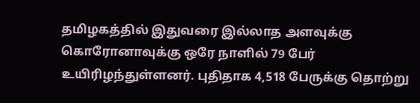தமிழகத்தில் இதுவரை இல்லாத அளவுக்கு கொரோனாவுக்கு ஒரே நாளில் 79 பேர் உயிரிழந்துள்ளனர். புதிதாக 4,518 பேருக்கு தொற்று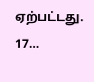ஏற்பட்டது. 17…